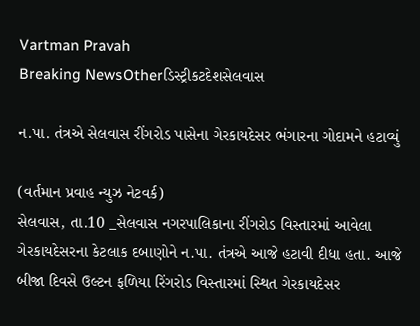Vartman Pravah
Breaking NewsOtherડિસ્ટ્રીકટદેશસેલવાસ

ન.પા. તંત્રએ સેલવાસ રીંગરોડ પાસેના ગેરકાયદેસર ભંગારના ગોદામને હટાવ્‍યું

(વર્તમાન પ્રવાહ ન્‍યુઝ નેટવર્ક)
સેલવાસ, તા.10 _સેલવાસ નગરપાલિકાના રીંગરોડ વિસ્‍તારમાં આવેલા ગેરકાયદેસરના કેટલાક દબાણોને ન.પા. તંત્રએ આજે હટાવી દીધા હતા. આજે બીજા દિવસે ઉલ્‍ટન ફળિયા રિંગરોડ વિસ્‍તારમાં સ્‍થિત ગેરકાયદેસર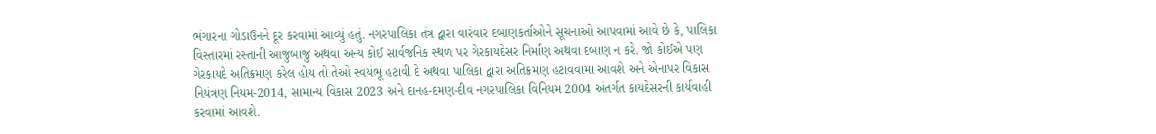ભંગારના ગોડાઉનને દૂર કરવામાં આવ્‍યું હતું. નગરપાલિકા તંત્ર દ્વારા વારંવાર દબાણકર્તાઓને સૂચનાઓ આપવામાં આવે છે કે, પાલિકા વિસ્‍તારમાં રસ્‍તાની આજુબાજુ અથવા અન્‍ય કોઈ સાર્વજનિક સ્‍થળ પર ગેરકાયદેસર નિર્માણ અથવા દબાણ ન કરે. જો કોઈએ પણ ગેરકાયદે અતિક્રમણ કરેલ હોય તો તેઓ સ્‍વયંભૂ હટાવી દે અથવા પાલિકા દ્વારા અતિક્રમણ હટાવવામા આવશે અને એનાપર વિકાસ નિયંત્રણ નિયમ-2014, સામાન્‍ય વિકાસ 2023 અને દાનહ-દમણ-દીવ નગરપાલિકા વિનિયમ 2004 અંતર્ગત કાયદેસરની કાર્યવાહી કરવામાં આવશે.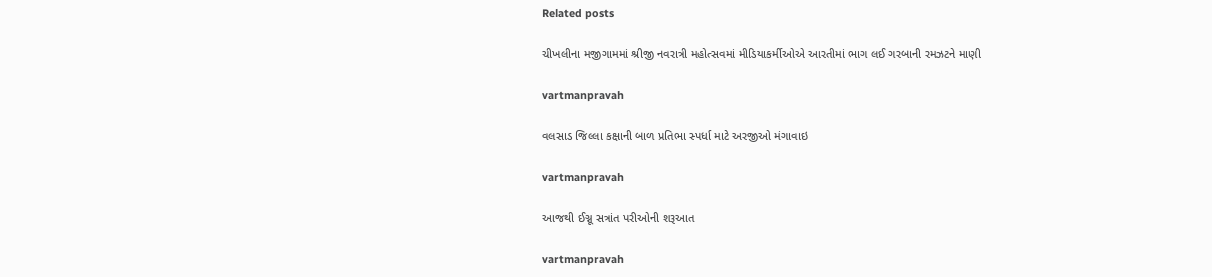Related posts

ચીખલીના મજીગામમાં શ્રીજી નવરાત્રી મહોત્‍સવમાં મીડિયાકર્મીઓએ આરતીમાં ભાગ લઈ ગરબાની રમઝટને માણી

vartmanpravah

વલસાડ જિલ્લા કક્ષાની બાળ પ્રતિભા સ્‍પર્ધા માટે અરજીઓ મંગાવાઇ

vartmanpravah

આજથી ઈગ્નૂ સત્રાંત પરીઓની શરૂઆત

vartmanpravah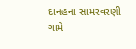દાનહના સામરવરણી ગામે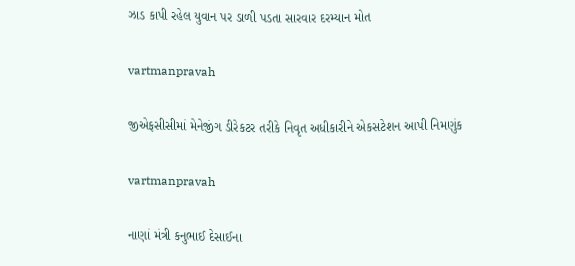ઝાડ કાપી રહેલ યુવાન પર ડાળી પડતા સારવાર દરમ્‍યાન મોત

vartmanpravah

જીએફસીસીમાં મેનેજીંગ ડીરેકટર તરીકે નિવૃત અધીકારીને એકસટેશન આપી નિમણુંક

vartmanpravah

નાણાં મંત્રી કનુભાઈ દેસાઈના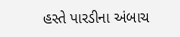હસ્‍તે પારડીના અંબાચ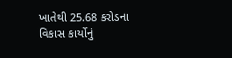ખાતેથી 25.68 કરોડના વિકાસ કાર્યોનું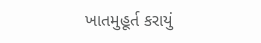ખાતમુહૂર્ત કરાયું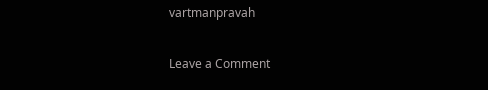vartmanpravah

Leave a Comment